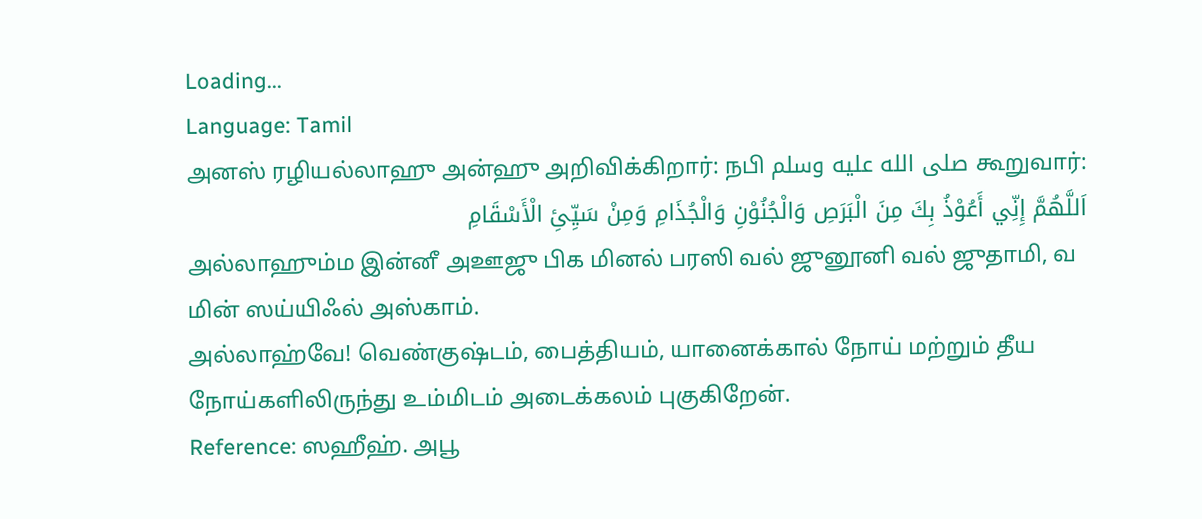Loading...
Language: Tamil
அனஸ் ரழியல்லாஹு அன்ஹு அறிவிக்கிறார்: நபி صلى الله عليه وسلم கூறுவார்:
اَللَّهُمَّ إِنِّي أَعُوْذُ بِكَ مِنَ الْبَرَصِ وَالْجُنُوْنِ وَالْجُذَامِ وَمِنْ سَيِّئِ الْأَسْقَامِ
அல்லாஹும்ம இன்னீ அஊஜு பிக மினல் பரஸி வல் ஜுனூனி வல் ஜுதாமி, வ மின் ஸய்யிஃல் அஸ்காம்.
அல்லாஹ்வே! வெண்குஷ்டம், பைத்தியம், யானைக்கால் நோய் மற்றும் தீய நோய்களிலிருந்து உம்மிடம் அடைக்கலம் புகுகிறேன்.
Reference: ஸஹீஹ். அபூ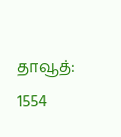தாவூத்: 1554